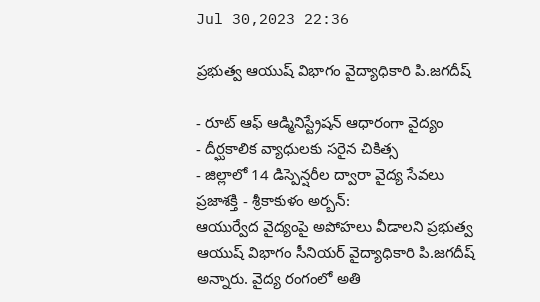Jul 30,2023 22:36

ప్రభుత్వ ఆయుష్‌ విభాగం వైద్యాధికారి పి.జగదీష్‌

- రూట్‌ ఆఫ్‌ ఆడ్మినిస్ట్రేషన్‌ ఆధారంగా వైద్యం
- దీర్ఘకాలిక వ్యాధులకు సరైన చికిత్స
- జిల్లాలో 14 డిస్పెన్షరీల ద్వారా వైద్య సేవలు
ప్రజాశక్తి - శ్రీకాకుళం అర్బన్‌:
ఆయుర్వేద వైద్యంపై అపోహలు వీడాలని ప్రభుత్వ ఆయుష్‌ విభాగం సీనియర్‌ వైద్యాధికారి పి.జగదీష్‌ అన్నారు. వైద్య రంగంలో అతి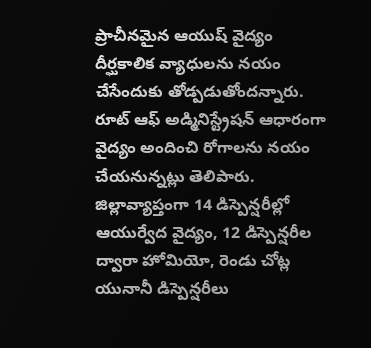ప్రాచీనమైన ఆయుష్‌ వైద్యం దీర్ఘకాలిక వ్యాధులను నయం చేసేందుకు తోడ్పడుతోందన్నారు. రూట్‌ ఆఫ్‌ అడ్మినిస్ట్రేషన్‌ ఆధారంగా వైద్యం అందించి రోగాలను నయం చేయనున్నట్లు తెలిపారు. జిల్లావ్యాప్తంగా 14 డిస్పెన్షరీల్లో ఆయుర్వేద వైద్యం, 12 డిస్పెన్షరీల ద్వారా హోమియో, రెండు చోట్ల యునానీ డిస్పెన్షరీలు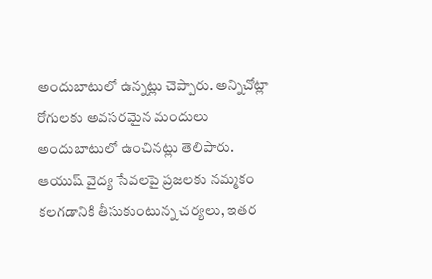అందుబాటులో ఉన్నట్లు చెప్పారు. అన్నిచోట్లా రోగులకు అవసరమైన మందులు అందుబాటులో ఉంచినట్లు తెలిపారు. ఆయుష్‌ వైద్య సేవలపై ప్రజలకు నమ్మకం కలగడానికి తీసుకుంటున్న చర్యలు, ఇతర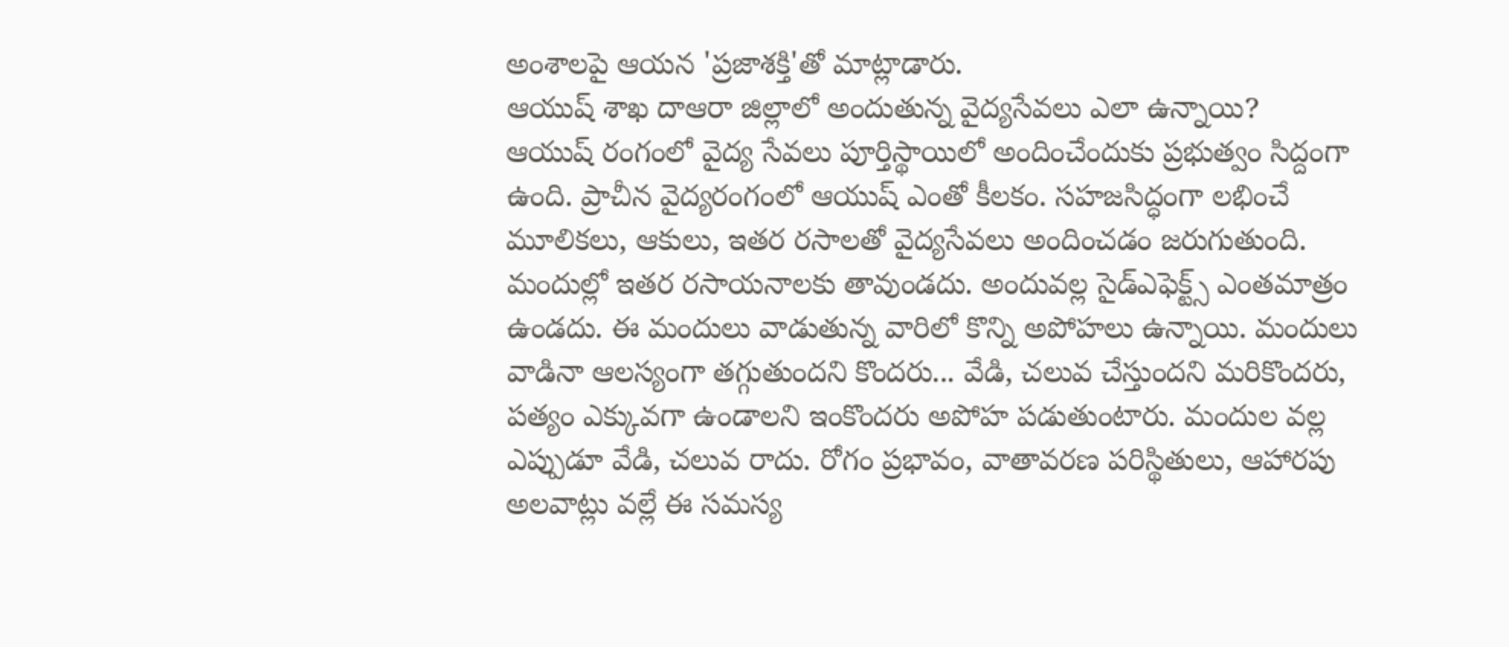అంశాలపై ఆయన 'ప్రజాశక్తి'తో మాట్లాడారు.
ఆయుష్‌ శాఖ దాఆరా జిల్లాలో అందుతున్న వైద్యసేవలు ఎలా ఉన్నాయి?
ఆయుష్‌ రంగంలో వైద్య సేవలు పూర్తిస్థాయిలో అందించేందుకు ప్రభుత్వం సిద్దంగా ఉంది. ప్రాచీన వైద్యరంగంలో ఆయుష్‌ ఎంతో కీలకం. సహజసిద్ధంగా లభించే మూలికలు, ఆకులు, ఇతర రసాలతో వైద్యసేవలు అందించడం జరుగుతుంది. మందుల్లో ఇతర రసాయనాలకు తావుండదు. అందువల్ల సైడ్‌ఎఫెక్ట్స్‌ ఎంతమాత్రం ఉండదు. ఈ మందులు వాడుతున్న వారిలో కొన్ని అపోహలు ఉన్నాయి. మందులు వాడినా ఆలస్యంగా తగ్గుతుందని కొందరు... వేడి, చలువ చేస్తుందని మరికొందరు, పత్యం ఎక్కువగా ఉండాలని ఇంకొందరు అపోహ పడుతుంటారు. మందుల వల్ల ఎప్పుడూ వేడి, చలువ రాదు. రోగం ప్రభావం, వాతావరణ పరిస్థితులు, ఆహారపు అలవాట్లు వల్లే ఈ సమస్య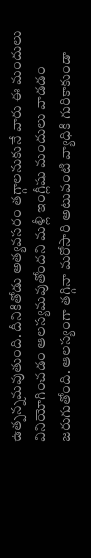ఉత్పన్నమవుతుంది. దీనికితోడు అత్యవసరం తగ్గాలనుకునే వారు ఈ మందులు వినియోగించడం ఆలస్యమవుతోందని మళ్లీ ఇంగ్లీషు మందులు వాడడం జరుగుతోంది. ఆలస్యంగా తగ్గినా మరోసారి అటువంటి వ్యాధికి గురికాకుండా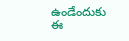ఉండేందుకు ఈ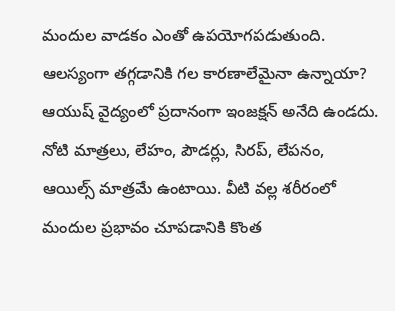మందుల వాడకం ఎంతో ఉపయోగపడుతుంది.
ఆలస్యంగా తగ్గడానికి గల కారణాలేమైనా ఉన్నాయా?
ఆయుష్‌ వైద్యంలో ప్రదానంగా ఇంజక్షన్‌ అనేది ఉండదు. నోటి మాత్రలు, లేహం, పౌడర్లు, సిరప్‌, లేపనం, ఆయిల్స్‌ మాత్రమే ఉంటాయి. వీటి వల్ల శరీరంలో మందుల ప్రభావం చూపడానికి కొంత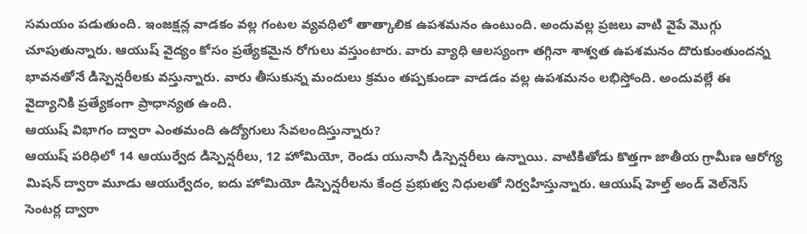సమయం పడుతుంది. ఇంజక్షన్ల వాడకం వల్ల గంటల వ్యవధిలో తాత్కాలిక ఉపశమనం ఉంటుంది. అందువల్ల ప్రజలు వాటి వైపే మొగ్గు చూపుతున్నారు. ఆయుష్‌ వైద్యం కోసం ప్రత్యేకమైన రోగులు వస్తుంటారు. వారు వ్యాధి ఆలస్యంగా తగ్గినా శాశ్వత ఉపశమనం దొరుకుంతుందన్న భావనతోనే డిస్పెన్షరీలకు వస్తున్నారు. వారు తీసుకున్న మందులు క్రమం తప్పకుండా వాడడం వల్ల ఉపశమనం లభిస్తోంది. అందువల్లే ఈ వైద్యానికి ప్రత్యేకంగా ప్రాధాన్యత ఉంది.
ఆయుష్‌ విభాగం ద్వారా ఎంతమంది ఉద్యోగులు సేవలందిస్తున్నారు?
ఆయుష్‌ పరిధిలో 14 ఆయుర్వేద డిస్పెన్షరీలు, 12 హోమియో, రెండు యునానీ డిస్పెన్షరీలు ఉన్నాయి. వాటికితోడు కొత్తగా జాతీయ గ్రామీణ ఆరోగ్య మిషన్‌ ద్వారా మూడు ఆయుర్వేదం, ఐదు హోమియో డిస్పెన్షరీలను కేంద్ర ప్రభుత్వ నిధులతో నిర్వహిస్తున్నారు. ఆయుష్‌ హెల్త్‌ అండ్‌ వెల్‌నెస్‌ సెంటర్ల ద్వారా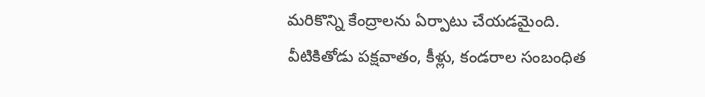మరికొన్ని కేంద్రాలను ఏర్పాటు చేయడమైంది. వీటికితోడు పక్షవాతం, కీళ్లు, కండరాల సంబంధిత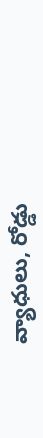వ్యాధులు, రోడ్డు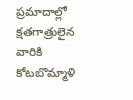ప్రమాదాల్లో క్షతగాత్రులైన వారికి కోటబొమ్మాళి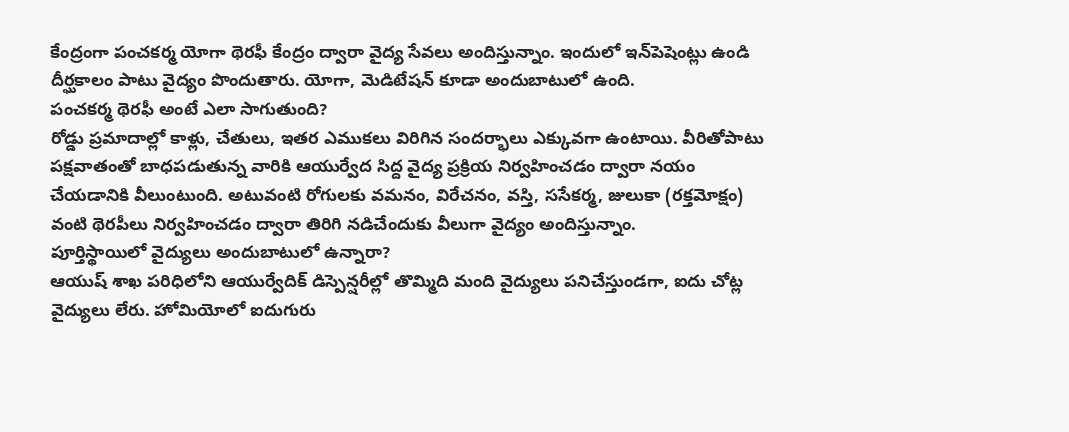కేంద్రంగా పంచకర్మ యోగా థెరఫీ కేంద్రం ద్వారా వైద్య సేవలు అందిస్తున్నాం. ఇందులో ఇన్‌పెషెంట్లు ఉండి దీర్ఘకాలం పాటు వైద్యం పొందుతారు. యోగా, మెడిటేషన్‌ కూడా అందుబాటులో ఉంది.
పంచకర్మ థెరఫీ అంటే ఎలా సాగుతుంది?
రోడ్డు ప్రమాదాల్లో కాళ్లు, చేతులు, ఇతర ఎముకలు విరిగిన సందర్భాలు ఎక్కువగా ఉంటాయి. వీరితోపాటు పక్షవాతంతో బాధపడుతున్న వారికి ఆయుర్వేద సిద్ద వైద్య ప్రక్రియ నిర్వహించడం ద్వారా నయం చేయడానికి వీలుంటుంది. అటువంటి రోగులకు వమనం, విరేచనం, వస్తి, ససేకర్మ, జులుకా (రక్తమోక్షం) వంటి థెరపీలు నిర్వహించడం ద్వారా తిరిగి నడిచేందుకు వీలుగా వైద్యం అందిస్తున్నాం.
పూర్తిస్థాయిలో వైద్యులు అందుబాటులో ఉన్నారా?
ఆయుష్‌ శాఖ పరిధిలోని ఆయుర్వేదిక్‌ డిస్పెన్షరీల్లో తొమ్మిది మంది వైద్యులు పనిచేస్తుండగా, ఐదు చోట్ల వైద్యులు లేరు. హోమియోలో ఐదుగురు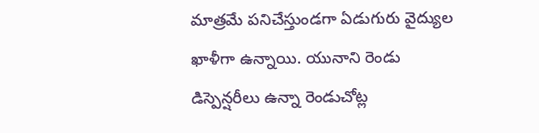మాత్రమే పనిచేస్తుండగా ఏడుగురు వైద్యుల ఖాళీగా ఉన్నాయి. యునాని రెండు డిస్పెన్షరీలు ఉన్నా రెండుచోట్ల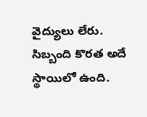వైద్యులు లేరు. సిబ్బంది కొరత అదే స్థాయిలో ఉంది.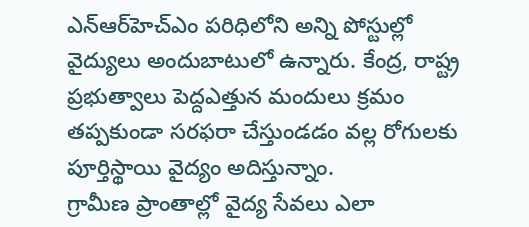ఎన్‌ఆర్‌హెచ్‌ఎం పరిధిలోని అన్ని పోస్టుల్లో వైద్యులు అందుబాటులో ఉన్నారు. కేంద్ర, రాష్ట్ర ప్రభుత్వాలు పెద్దఎత్తున మందులు క్రమం తప్పకుండా సరఫరా చేస్తుండడం వల్ల రోగులకు పూర్తిస్థాయి వైద్యం అదిస్తున్నాం.
గ్రామీణ ప్రాంతాల్లో వైద్య సేవలు ఎలా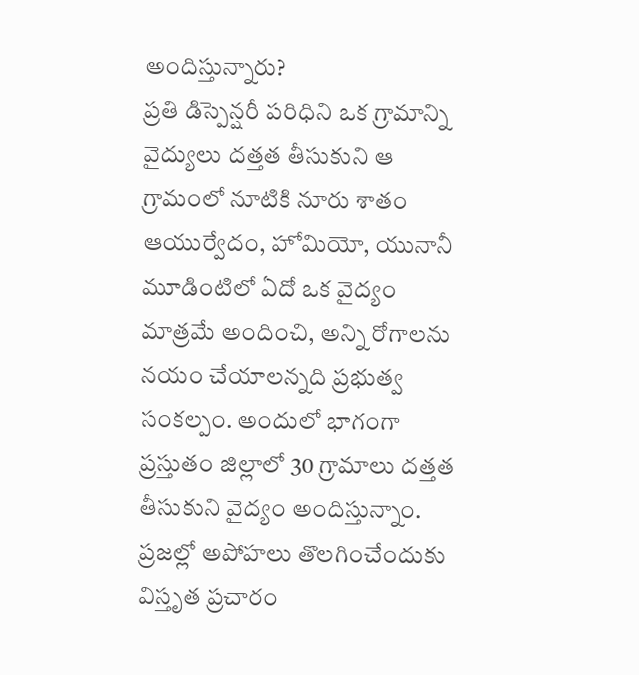అందిస్తున్నారు?
ప్రతి డిస్పెన్షరీ పరిధిని ఒక గ్రామాన్ని వైద్యులు దత్తత తీసుకుని ఆ గ్రామంలో నూటికి నూరు శాతం ఆయుర్వేదం, హోమియో, యునానీ మూడింటిలో ఏదో ఒక వైద్యం మాత్రమే అందించి, అన్ని రోగాలను నయం చేయాలన్నది ప్రభుత్వ సంకల్పం. అందులో భాగంగా ప్రస్తుతం జిల్లాలో 30 గ్రామాలు దత్తత తీసుకుని వైద్యం అందిస్తున్నాం. ప్రజల్లో అపోహలు తొలగించేందుకు విస్తృత ప్రచారం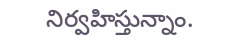నిర్వహిస్తున్నాం.